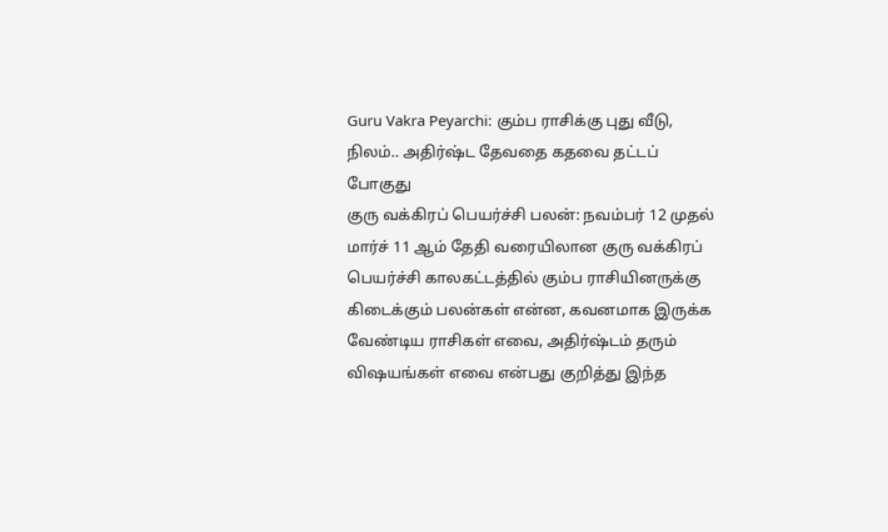Guru Vakra Peyarchi: கும்ப ராசிக்கு புது வீடு, நிலம்.. அதிர்ஷ்ட தேவதை கதவை தட்டப் போகுது
குரு வக்கிரப் பெயர்ச்சி பலன்: நவம்பர் 12 முதல் மார்ச் 11 ஆம் தேதி வரையிலான குரு வக்கிரப் பெயர்ச்சி காலகட்டத்தில் கும்ப ராசியினருக்கு கிடைக்கும் பலன்கள் என்ன, கவனமாக இருக்க வேண்டிய ராசிகள் எவை, அதிர்ஷ்டம் தரும் விஷயங்கள் எவை என்பது குறித்து இந்த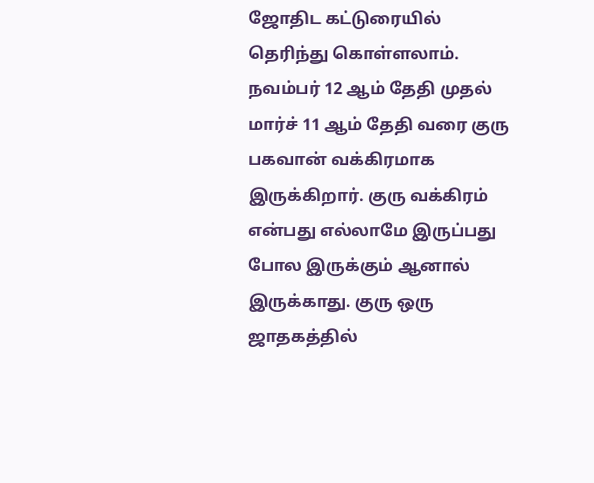ஜோதிட கட்டுரையில் தெரிந்து கொள்ளலாம்.
நவம்பர் 12 ஆம் தேதி முதல் மார்ச் 11 ஆம் தேதி வரை குரு பகவான் வக்கிரமாக இருக்கிறார். குரு வக்கிரம் என்பது எல்லாமே இருப்பது போல இருக்கும் ஆனால் இருக்காது. குரு ஒரு ஜாதகத்தில்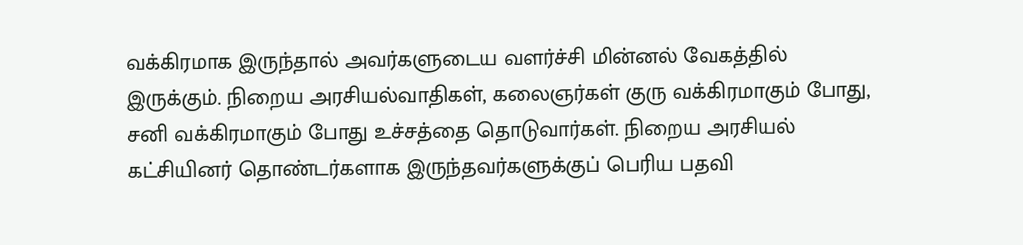வக்கிரமாக இருந்தால் அவர்களுடைய வளர்ச்சி மின்னல் வேகத்தில் இருக்கும். நிறைய அரசியல்வாதிகள், கலைஞர்கள் குரு வக்கிரமாகும் போது, சனி வக்கிரமாகும் போது உச்சத்தை தொடுவார்கள். நிறைய அரசியல் கட்சியினர் தொண்டர்களாக இருந்தவர்களுக்குப் பெரிய பதவி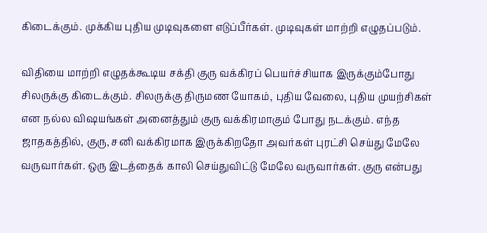கிடைக்கும். முக்கிய புதிய முடிவுகளை எடுப்பீர்கள். முடிவுகள் மாற்றி எழுதப்படும்.

விதியை மாற்றி எழுதக்கூடிய சக்தி குரு வக்கிரப் பெயர்ச்சியாக இருக்கும்போது சிலருக்கு கிடைக்கும். சிலருக்கு திருமண யோகம், புதிய வேலை, புதிய முயற்சிகள் என நல்ல விஷயங்கள் அனைத்தும் குரு வக்கிரமாகும் போது நடக்கும். எந்த ஜாதகத்தில், குரு, சனி வக்கிரமாக இருக்கிறதோ அவர்கள் புரட்சி செய்து மேலே வருவார்கள். ஒரு இடத்தைக் காலி செய்துவிட்டு மேலே வருவார்கள். குரு என்பது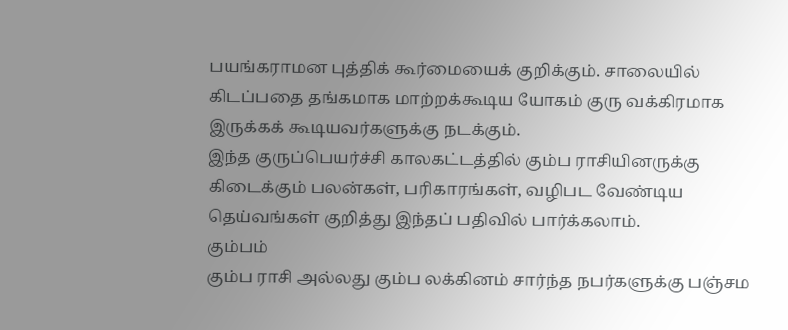பயங்கராமன புத்திக் கூர்மையைக் குறிக்கும். சாலையில் கிடப்பதை தங்கமாக மாற்றக்கூடிய யோகம் குரு வக்கிரமாக இருக்கக் கூடியவர்களுக்கு நடக்கும்.
இந்த குருப்பெயர்ச்சி காலகட்டத்தில் கும்ப ராசியினருக்கு கிடைக்கும் பலன்கள், பரிகாரங்கள், வழிபட வேண்டிய தெய்வங்கள் குறித்து இந்தப் பதிவில் பார்க்கலாம்.
கும்பம்
கும்ப ராசி அல்லது கும்ப லக்கினம் சார்ந்த நபர்களுக்கு பஞ்சம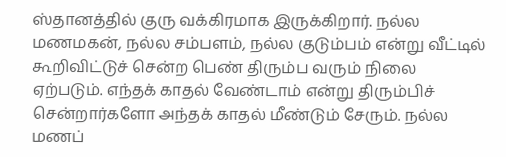ஸ்தானத்தில் குரு வக்கிரமாக இருக்கிறார். நல்ல மணமகன், நல்ல சம்பளம், நல்ல குடும்பம் என்று வீட்டில் கூறிவிட்டுச் சென்ற பெண் திரும்ப வரும் நிலை ஏற்படும். எந்தக் காதல் வேண்டாம் என்று திரும்பிச் சென்றார்களோ அந்தக் காதல் மீண்டும் சேரும். நல்ல மணப்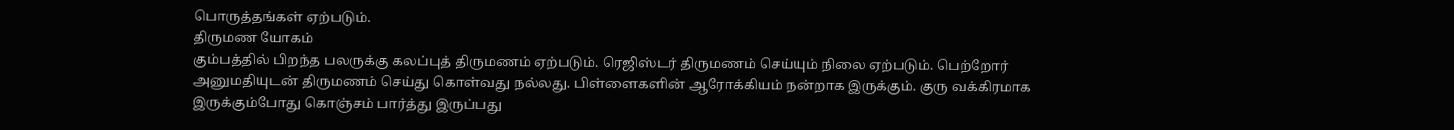பொருத்தங்கள் ஏற்படும்.
திருமண யோகம்
கும்பத்தில் பிறந்த பலருக்கு கலப்புத் திருமணம் ஏற்படும். ரெஜிஸ்டர் திருமணம் செய்யும் நிலை ஏற்படும். பெற்றோர் அனுமதியுடன் திருமணம் செய்து கொள்வது நல்லது. பிள்ளைகளின் ஆரோக்கியம் நன்றாக இருக்கும். குரு வக்கிரமாக இருக்கும்போது கொஞ்சம் பார்த்து இருப்பது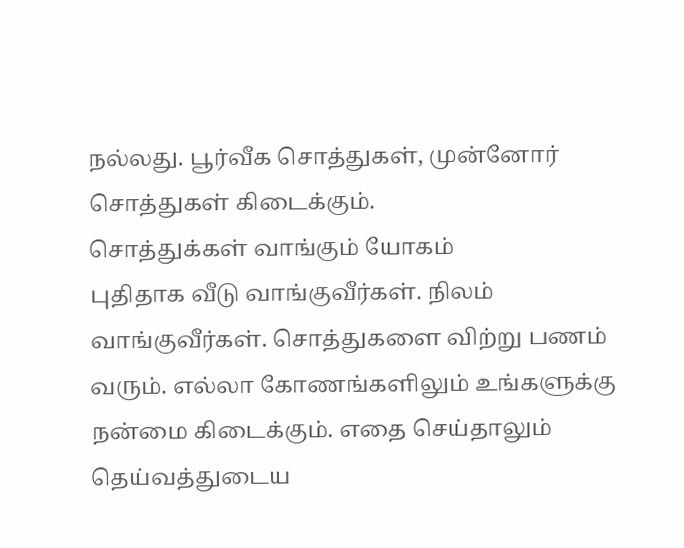நல்லது. பூர்வீக சொத்துகள், முன்னோர் சொத்துகள் கிடைக்கும்.
சொத்துக்கள் வாங்கும் யோகம்
புதிதாக வீடு வாங்குவீர்கள். நிலம் வாங்குவீர்கள். சொத்துகளை விற்று பணம் வரும். எல்லா கோணங்களிலும் உங்களுக்கு நன்மை கிடைக்கும். எதை செய்தாலும் தெய்வத்துடைய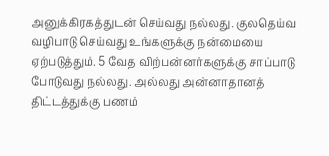அனுக்கிரகத்துடன் செய்வது நல்லது. குலதெய்வ வழிபாடு செய்வது உங்களுக்கு நன்மையை ஏற்படுத்தும். 5 வேத விற்பன்னர்களுக்கு சாப்பாடு போடுவது நல்லது. அல்லது அன்னாதானத் திட்டத்துக்கு பணம்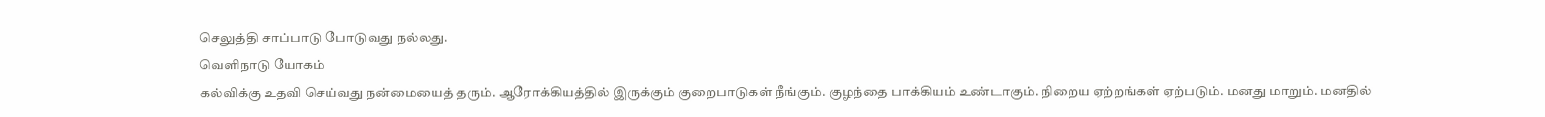செலுத்தி சாப்பாடு போடுவது நல்லது.
வெளிநாடு யோகம்
கல்விக்கு உதவி செய்வது நன்மையைத் தரும். ஆரோக்கியத்தில் இருக்கும் குறைபாடுகள் நீங்கும். குழந்தை பாக்கியம் உண்டாகும். நிறைய ஏற்றங்கள் ஏற்படும். மனது மாறும். மனதில்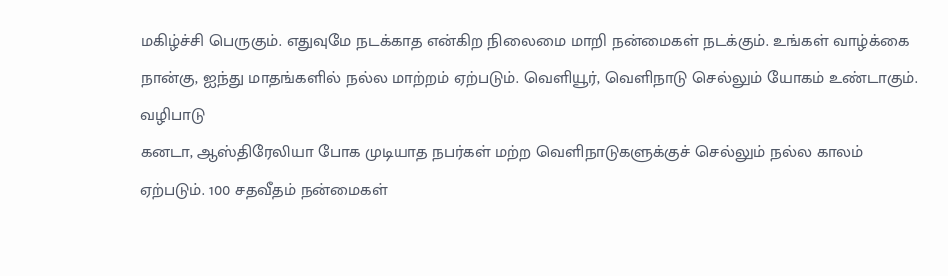மகிழ்ச்சி பெருகும். எதுவுமே நடக்காத என்கிற நிலைமை மாறி நன்மைகள் நடக்கும். உங்கள் வாழ்க்கை நான்கு, ஐந்து மாதங்களில் நல்ல மாற்றம் ஏற்படும். வெளியூர், வெளிநாடு செல்லும் யோகம் உண்டாகும்.
வழிபாடு
கனடா, ஆஸ்திரேலியா போக முடியாத நபர்கள் மற்ற வெளிநாடுகளுக்குச் செல்லும் நல்ல காலம் ஏற்படும். 100 சதவீதம் நன்மைகள்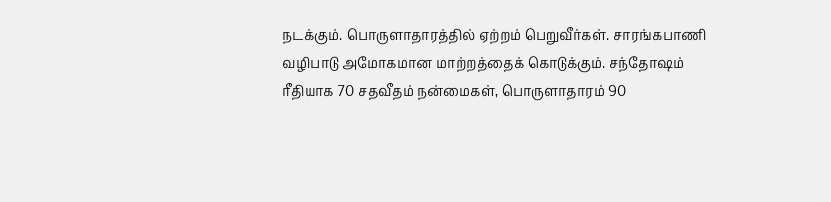நடக்கும். பொருளாதாரத்தில் ஏற்றம் பெறுவீர்கள். சாரங்கபாணி வழிபாடு அமோகமான மாற்றத்தைக் கொடுக்கும். சந்தோஷம் ரீதியாக 70 சதவீதம் நன்மைகள், பொருளாதாரம் 90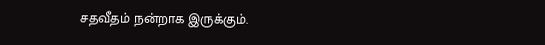சதவீதம் நன்றாக இருக்கும்.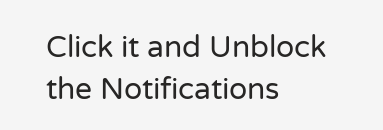Click it and Unblock the Notifications